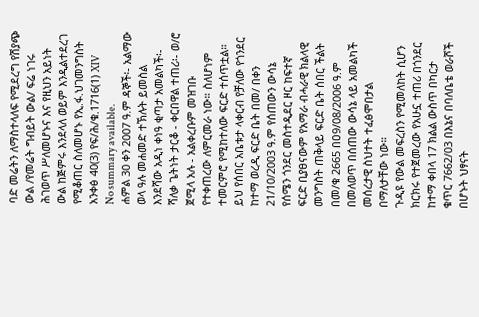ባድ መሬትን ለማስተላለፍ የሚደረግ የሽያጭ ውል /የመሬት ግብይት ውል/ ፍሬ ነገሩ ሕገወጥ ሥለመሆኑና እና የዚህን አይነት ውል ከጅምሩ እንደላለ ወይም እንዲልተደረገ የሚቆጠር ስለመሆኑ የኢ.ፋ.ህገመንግስት አንቀፅ 40(3) የፍ/ሕ/ቁ.1716(1) XIV
No summary available.
ሐምል 30 ቀን 2007 ዓ.ም ዳኞች፡- አልማው ወላ ዓሉ መሐመድ ተኽሉት ይመስል እንደሻው አዲነ ቀነዓ ቂጣታ አመልካች፡- ሻለቃ ጌትነት ታርቆ - ቀርበዋል ተጠሪ፡- ወ/ሮ ጀሚላ አሉ - አልቀረቡም መዝገቡ የተቀጠረው ለምርመራ ነው። ስለሆነም ተመርምሮ የሚከተለው ፍርድ ተሰጥቷል።
ይህ የሰበር አቤቱታ ላቀርብ የቻለው የጎንደር ከተማ ወረዲ ፍርድ ቤት በመ/ በቀን 21/10/2003 ዓ.ም የሰጠውን ውሳኔ የሰሜን ጎንደር መስተዲደር ዞር ከፍተኛ ፍርድ ቢያፀናውም የአማራ ብሓራዊ ክልላዊ መንግስት ጠቅላይ ፍርድ ቤት ሰበር ችልት በመ/ቁ 2665 በዐ9/08/2006 ዓ.ም በመለወጥ በሰጠው ውሳኔ ላይ አመልካች መሰረታዊ ስህተት ተፈፅሞበታል በማለታቸው ነው።
ጉዲዩ የውል መፍረስን የሚመለከት ሲሆን ክርክሩ የተጀመረው የአሁኗ ተጠሪ በጎንደር ከተማ ቀበላ 17 ክልል ውስጥ በካርታ ቁጥር 7662/03 በእኔና በባለቤቴ ወራሾች በሆኑት ህፃናት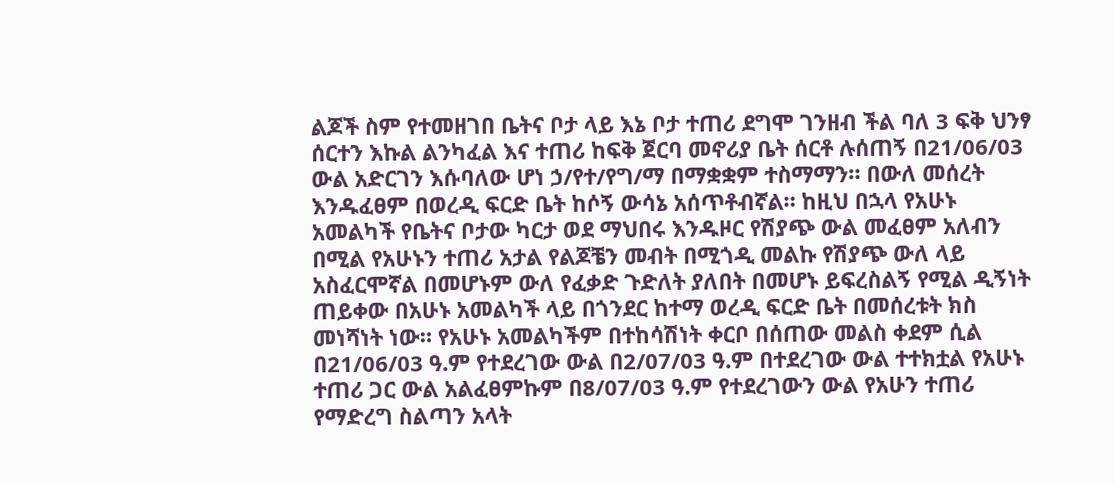ልጆች ስም የተመዘገበ ቤትና ቦታ ላይ እኔ ቦታ ተጠሪ ደግሞ ገንዘብ ችል ባለ 3 ፍቅ ህንፃ ሰርተን እኩል ልንካፈል እና ተጠሪ ከፍቅ ጀርባ መኖሪያ ቤት ሰርቶ ሉሰጠኝ በ21/06/03 ውል አድርገን እሱባለው ሆነ ኃ/የተ/የግ/ማ በማቋቋም ተስማማን። በውለ መሰረት እንዱፈፀም በወረዲ ፍርድ ቤት ከሶኝ ውሳኔ አሰጥቶብኛል። ከዚህ በኋላ የአሁኑ አመልካች የቤትና ቦታው ካርታ ወደ ማህበሩ እንዱዞር የሽያጭ ውል መፈፀም አለብን በሚል የአሁኑን ተጠሪ አታል የልጆቼን መብት በሚጎዲ መልኩ የሽያጭ ውለ ላይ አስፈርሞኛል በመሆኑም ውለ የፈቃድ ጉድለት ያለበት በመሆኑ ይፍረስልኝ የሚል ዲኝነት ጠይቀው በአሁኑ አመልካች ላይ በጎንደር ከተማ ወረዲ ፍርድ ቤት በመሰረቱት ክስ መነሻነት ነው። የአሁኑ አመልካችም በተከሳሽነት ቀርቦ በሰጠው መልስ ቀደም ሲል በ21/06/03 ዓ.ም የተደረገው ውል በ2/07/03 ዓ.ም በተደረገው ውል ተተክቷል የአሁኑ ተጠሪ ጋር ውል አልፈፀምኩም በ8/07/03 ዓ.ም የተደረገውን ውል የአሁን ተጠሪ የማድረግ ስልጣን አላት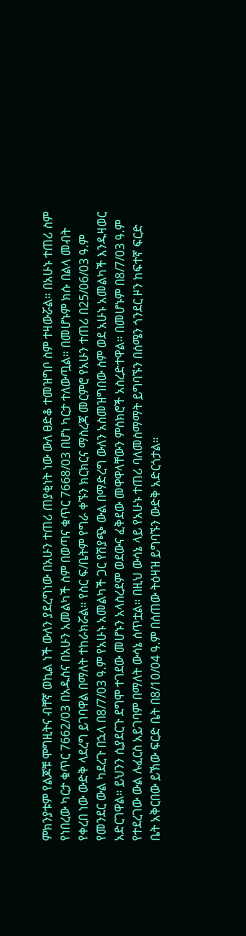ምክንያቱም የልጆቹ ሞግዚትና ብቸኛ ወኪል ነች ውለን ያደረግነው በአሁን ተጠሪ ጠያቂነት ነው ውለ ፀድቆ ተመዝግቦ ስም ተዛውሯል። በአሁኑ ተጠሪ ስም የነበረው ካርታ ቁጥር 7662/03 በአዱስና በአሁን አመልካች ስም በወጣና ቁጥር 7668/03 በሆነ ካርታ ተለውጧል። በመሆኑም ክሱ በልላ መብት የቀረበ ነው ውድቅ ላደረግ ይገባዋል በማለት ተከራክሯል። የስር ፍ/ቤትም የግራ ቀኙን ክርክርና ማስረጃ መርምሮ የአሁን ተጠሪ በ25/06/03 ዓ.ም የመንደር ውል ካደረጉ በኋላ በ8/7/03 ዓ.ም የአሁኑ አመልካች ጋር የሽያጭ ውል በማድረግ ውለን አስመዝግበው ስም ወደ አሁኑ አመልካች እንዱዛወር አድርገዋል። ይህንን ሲያደርጉ ደግሞ ተገደው መሆኑን አላስረደም ወደውና ፈቅደው መዋዋላቸውን ምስክሮች አስረድተዋል። በመሆኑም በ8/7/03 ዓ.ም የተደረገው ውል ሉፈርስ አይገባም በማለት ውሳኔ ሰጥቷል። በዚህ ውሳኔ ላይ የአሁኑ ተጠሪ ባለመስማማት ይግባኙን በሰሜን ጎንደር ዞን ከፍተኛ ፍርድ ቤት አቅርበው ይኽው ፍርድ ቤት በ8/10/04 ዓ.ም በሰጠው ትዕዛዝ ይግባኙን ውድቅ አድርጎታል።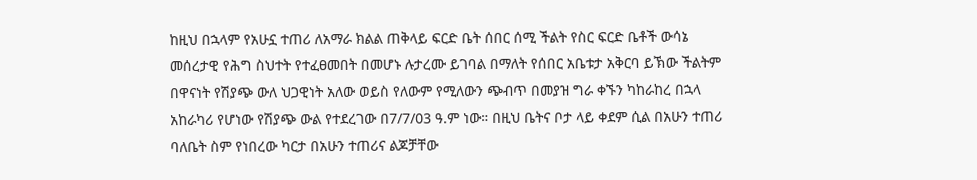ከዚህ በኋላም የአሁኗ ተጠሪ ለአማራ ክልል ጠቅላይ ፍርድ ቤት ሰበር ሰሚ ችልት የስር ፍርድ ቤቶች ውሳኔ መሰረታዊ የሕግ ስህተት የተፈፀመበት በመሆኑ ሉታረሙ ይገባል በማለት የሰበር አቤቱታ አቅርባ ይኽው ችልትም በዋናነት የሽያጭ ውለ ህጋዊነት አለው ወይስ የለውም የሚለውን ጭብጥ በመያዝ ግራ ቀኙን ካከራከረ በኋላ አከራካሪ የሆነው የሽያጭ ውል የተደረገው በ7/7/03 ዓ.ም ነው። በዚህ ቤትና ቦታ ላይ ቀደም ሲል በአሁን ተጠሪ ባለቤት ስም የነበረው ካርታ በአሁን ተጠሪና ልጆቻቸው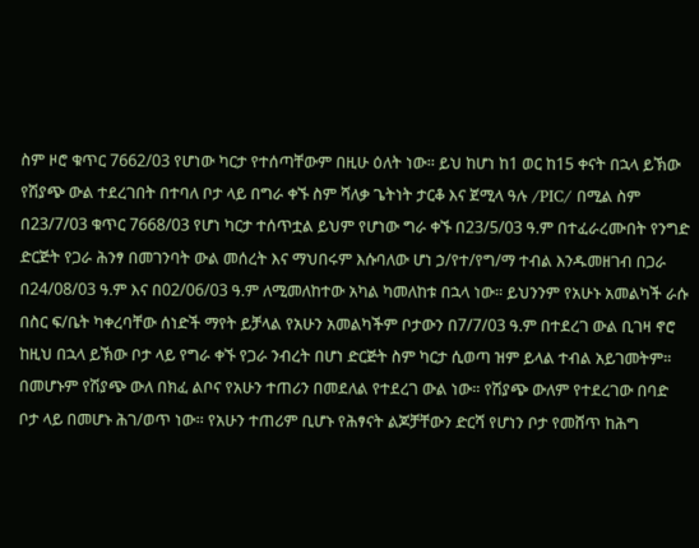ስም ዞሮ ቁጥር 7662/03 የሆነው ካርታ የተሰጣቸውም በዚሁ ዕለት ነው። ይህ ከሆነ ከ1 ወር ከ15 ቀናት በኋላ ይኽው የሽያጭ ውል ተደረገበት በተባለ ቦታ ላይ በግራ ቀኙ ስም ሻለቃ ጌትነት ታርቆ እና ጀሚላ ዓሉ /PIC/ በሚል ስም በ23/7/03 ቁጥር 7668/03 የሆነ ካርታ ተሰጥቷል ይህም የሆነው ግራ ቀኙ በ23/5/03 ዓ.ም በተፈራረሙበት የንግድ ድርጅት የጋራ ሕንፃ በመገንባት ውል መሰረት እና ማህበሩም እሱባለው ሆነ ኃ/የተ/የግ/ማ ተብል እንዱመዘገብ በጋራ በ24/08/03 ዓ.ም እና በ02/06/03 ዓ.ም ለሚመለከተው አካል ካመለከቱ በኋላ ነው። ይህንንም የአሁኑ አመልካች ራሱ በስር ፍ/ቤት ካቀረባቸው ሰነድች ማየት ይቻላል የአሁን አመልካችም ቦታውን በ7/7/03 ዓ.ም በተደረገ ውል ቢገዛ ኖሮ ከዚህ በኋላ ይኽው ቦታ ላይ የግራ ቀኙ የጋራ ንብረት በሆነ ድርጅት ስም ካርታ ሲወጣ ዝም ይላል ተብል አይገመትም። በመሆኑም የሽያጭ ውለ በክፈ ልቦና የአሁን ተጠሪን በመደለል የተደረገ ውል ነው። የሽያጭ ውለም የተደረገው በባድ ቦታ ላይ በመሆኑ ሕገ/ወጥ ነው። የአሁን ተጠሪም ቢሆኑ የሕፃናት ልጆቻቸውን ድርሻ የሆነን ቦታ የመሸጥ ከሕግ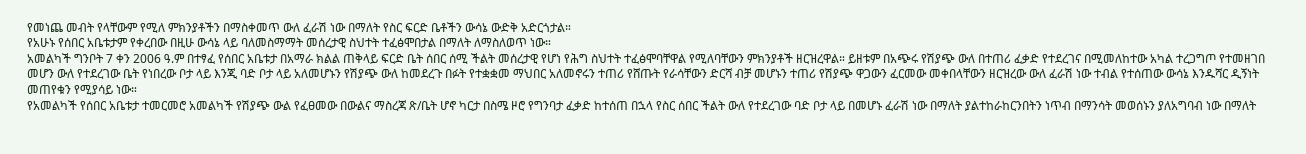የመነጨ መብት የላቸውም የሚለ ምክንያቶችን በማስቀመጥ ውለ ፈራሽ ነው በማለት የስር ፍርድ ቤቶችን ውሳኔ ውድቅ አድርጎታል።
የአሁኑ የሰበር አቤቱታም የቀረበው በዚሁ ውሳኔ ላይ ባለመስማማት መሰረታዊ ስህተት ተፈፅሞበታል በማለት ለማስለወጥ ነው።
አመልካች ግንቦት 7 ቀን 2006 ዓ.ም በተፃፈ የሰበር አቤቱታ በአማራ ክልል ጠቅላይ ፍርድ ቤት ሰበር ሰሚ ችልት መሰረታዊ የሆነ የሕግ ስህተት ተፈፅሞባቸዋል የሚለባቸውን ምክንያቶች ዘርዝረዋል። ይዘቱም በአጭሩ የሽያጭ ውለ በተጠሪ ፈቃድ የተደረገና በሚመለከተው አካል ተረጋግጦ የተመዘገበ መሆን ውለ የተደረገው ቤት የነበረው ቦታ ላይ እንጂ ባድ ቦታ ላይ አለመሆኑን የሽያጭ ውለ ከመደረጉ በፉት የተቋቋመ ማህበር አለመኖሩን ተጠሪ የሸጡት የራሳቸውን ድርሻ ብቻ መሆኑን ተጠሪ የሽያጭ ዋጋውን ፈርመው መቀበላቸውን ዘርዝረው ውለ ፈራሽ ነው ተብል የተሰጠው ውሳኔ እንዱሻር ዲኝነት መጠየቁን የሚያሳይ ነው።
የአመልካች የሰበር አቤቱታ ተመርመሮ አመልካች የሽያጭ ውል የፈፀመው በውልና ማስረጃ ጽ/ቤት ሆኖ ካርታ በስሜ ዞሮ የግንባታ ፈቃድ ከተሰጠ በኋላ የስር ሰበር ችልት ውለ የተደረገው ባድ ቦታ ላይ በመሆኑ ፈራሽ ነው በማለት ያልተከራከርንበትን ነጥብ በማንሳት መወሰኑን ያለአግባብ ነው በማለት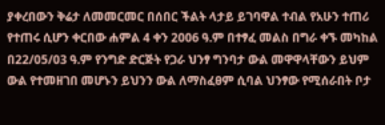ያቀረበውን ቅሬታ ለመመርመር በሰበር ችልት ላታይ ይገባዋል ተብል የአሁን ተጠሪ የተጠሩ ሲሆን ቀርበው ሐምል 4 ቀን 2006 ዓ.ም በተፃፈ መልስ በግራ ቀኙ መካከል በ22/05/03 ዓ.ም የንግድ ድርጅት የጋራ ህንፃ ግንባታ ውል መዋዋላቸውን ይህም ውል የተመዘገበ መሆኑን ይህንን ውል ለማስፈፀም ሲባል ህንፃው የሚሰራበት ቦታ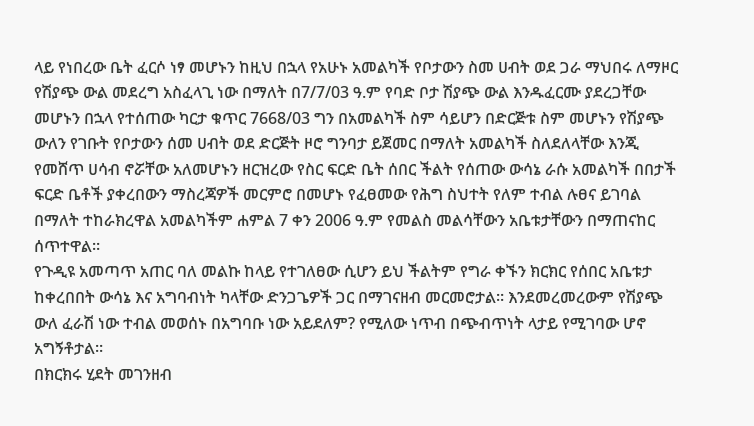ላይ የነበረው ቤት ፈርሶ ነፃ መሆኑን ከዚህ በኋላ የአሁኑ አመልካች የቦታውን ስመ ሀብት ወደ ጋራ ማህበሩ ለማዞር የሽያጭ ውል መደረግ አስፈላጊ ነው በማለት በ7/7/03 ዓ.ም የባድ ቦታ ሽያጭ ውል እንዱፈርሙ ያደረጋቸው መሆኑን በኋላ የተሰጠው ካርታ ቁጥር 7668/03 ግን በአመልካች ስም ሳይሆን በድርጅቱ ስም መሆኑን የሽያጭ ውለን የገቡት የቦታውን ሰመ ሀብት ወደ ድርጅት ዞሮ ግንባታ ይጀመር በማለት አመልካች ስለደለላቸው እንጂ የመሸጥ ሀሳብ ኖሯቸው አለመሆኑን ዘርዝረው የስር ፍርድ ቤት ሰበር ችልት የሰጠው ውሳኔ ራሱ አመልካች በበታች ፍርድ ቤቶች ያቀረበውን ማስረጃዎች መርምሮ በመሆኑ የፈፀመው የሕግ ስህተት የለም ተብል ሉፀና ይገባል በማለት ተከራክረዋል አመልካችም ሐምል 7 ቀን 2006 ዓ.ም የመልስ መልሳቸውን አቤቱታቸውን በማጠናከር ሰጥተዋል።
የጉዲዩ አመጣጥ አጠር ባለ መልኩ ከላይ የተገለፀው ሲሆን ይህ ችልትም የግራ ቀኙን ክርክር የሰበር አቤቱታ ከቀረበበት ውሳኔ እና አግባብነት ካላቸው ድንጋጌዎች ጋር በማገናዘብ መርመሮታል። እንደመረመረውም የሽያጭ ውለ ፈራሽ ነው ተብል መወሰኑ በአግባቡ ነው አይደለም? የሚለው ነጥብ በጭብጥነት ላታይ የሚገባው ሆኖ አግኝቶታል።
በክርክሩ ሂደት መገንዘብ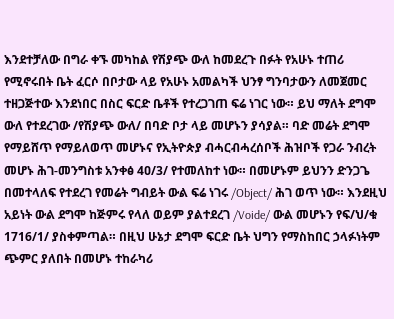እንደተቻለው በግራ ቀኙ መካከል የሽያጭ ውለ ከመደረጉ በፉት የአሁኑ ተጠሪ የሚኖሩበት ቤት ፈርሶ በቦታው ላይ የአሁኑ አመልካች ህንፃ ግንባታውን ለመጀመር ተዘጋጅተው እንደነበር በስር ፍርድ ቤቶች የተረጋገጠ ፍሬ ነገር ነው። ይህ ማለት ደግሞ ውለ የተደረገው /የሽያጭ ውለ/ በባድ ቦታ ላይ መሆኑን ያሳያል። ባድ መሬት ደግሞ የማይሸጥ የማይለወጥ መሆኑና የኢትዮጵያ ብሓርብሓረሰቦች ሕዝቦች የጋራ ንብረት መሆኑ ሕገ-መንግስቱ አንቀፅ 4ዐ/3/ የተመለከተ ነው። በመሆኑም ይህንን ድንጋጌ በመተላለፍ የተደረገ የመሬት ግብይት ውል ፍሬ ነገሩ /Object/ ሕገ ወጥ ነው። እንደዚህ አይነት ውል ደግሞ ከጅምሩ የላለ ወይም ያልተደረገ /Voide/ ውል መሆኑን የፍ/ህ/ቁ 1716/1/ ያስቀምጣል። በዚህ ሁኔታ ደግሞ ፍርድ ቤት ህግን የማስከበር ኃላፉነትም ጭምር ያለበት በመሆኑ ተከራካሪ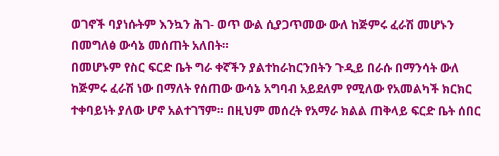ወገኖች ባያነሱትም እንኳን ሕገ- ወጥ ውል ሲያጋጥመው ውለ ከጅምሩ ፈራሽ መሆኑን በመግለፅ ውሳኔ መሰጠት አለበት።
በመሆኑም የስር ፍርድ ቤት ግራ ቀኛችን ያልተከራከርንበትን ጉዲይ በራሱ በማንሳት ውለ ከጅምሩ ፈራሽ ነው በማለት የሰጠው ውሳኔ አግባብ አይደለም የሚለው የአመልካች ክርክር ተቀባይነት ያለው ሆኖ አልተገኘም። በዚህም መሰረት የአማራ ክልል ጠቅላይ ፍርድ ቤት ሰበር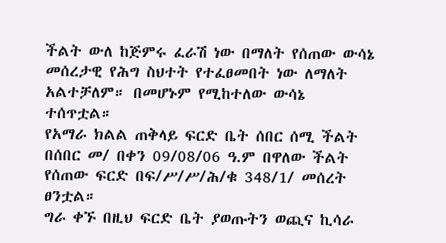ችልት ውለ ከጅምሩ ፈራሽ ነው በማለት የሰጠው ውሳኔ መሰረታዊ የሕግ ስህተት የተፈፀመበት ነው ለማለት አልተቻለም። በመሆኑም የሚከተለው ውሳኔ ተሰጥቷል።
የአማራ ክልል ጠቅላይ ፍርድ ቤት ሰበር ሰሚ ችልት በሰበር መ/ በቀን 09/08/06 ዓ.ም በዋለው ችልት የሰጠው ፍርድ በፍ/ሥ/ሥ/ሕ/ቁ 348/1/ መሰረት ፀንቷል።
ግራ ቀኙ በዚህ ፍርድ ቤት ያወጡትን ወጪና ኪሳራ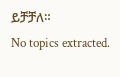ይቻቻለ።
No topics extracted.